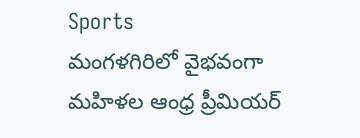Sports
మంగళగిరిలో వైభవంగా మహిళల ఆంధ్ర ప్రీమియర్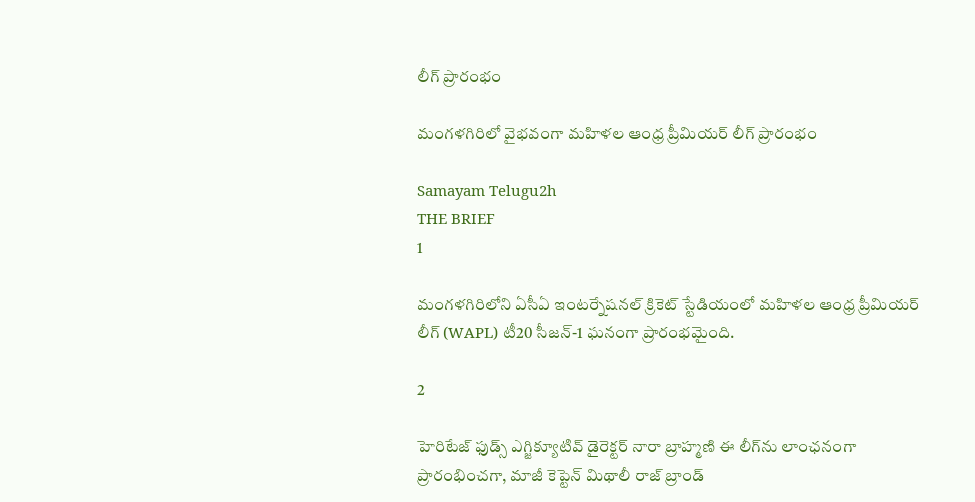లీగ్ ప్రారంభం

మంగళగిరిలో వైభవంగా మహిళల ఆంధ్ర ప్రీమియర్ లీగ్ ప్రారంభం

Samayam Telugu2h
THE BRIEF
1

మంగళగిరిలోని ఏసీఏ ఇంటర్నేషనల్ క్రికెట్ స్టేడియంలో మహిళల ఆంధ్ర ప్రీమియర్ లీగ్ (WAPL) టీ20 సీజన్-1 ఘనంగా ప్రారంభమైంది.

2

హెరిటేజ్ ఫుడ్స్ ఎగ్జిక్యూటివ్ డైరెక్టర్ నారా బ్రాహ్మణి ఈ లీగ్‌ను లాంఛనంగా ప్రారంభించగా, మాజీ కెప్టెన్ మిథాలీ రాజ్ బ్రాండ్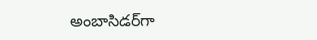అంబాసిడర్‌గా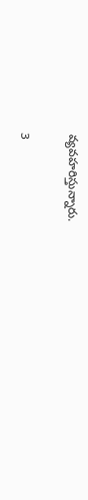వ్యవహరిస్తున్నారు.

3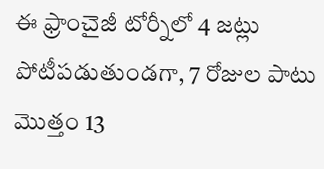ఈ ఫ్రాంచైజీ టోర్నీలో 4 జట్లు పోటీపడుతుండగా, 7 రోజుల పాటు మొత్తం 13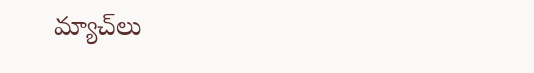మ్యాచ్‌లు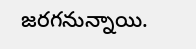జరగనున్నాయి.